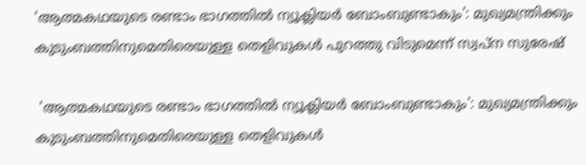'ആത്മകഥയുടെ രണ്ടാം ഭാഗത്തില്‍ ന്യൂക്ലിയര്‍ ബോംബുണ്ടാകും': മുഖ്യമന്ത്രിക്കും കുടുംബത്തിനുമെതിരെയുള്ള തെളിവുകള്‍ പുറത്തു വിടുമെന്ന് സ്വപ്‌ന സുരേഷ്

 'ആത്മകഥയുടെ രണ്ടാം ഭാഗത്തില്‍ ന്യൂക്ലിയര്‍ ബോംബുണ്ടാകും': മുഖ്യമന്ത്രിക്കും കുടുംബത്തിനുമെതിരെയുള്ള തെളിവുകള്‍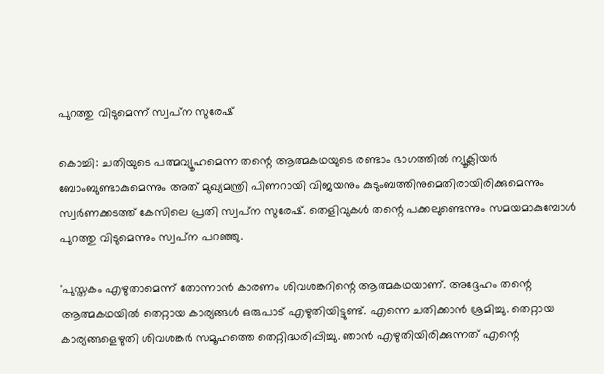പുറത്തു വിടുമെന്ന് സ്വപ്‌ന സുരേഷ്

കൊച്ചി: ചതിയുടെ പത്മവ്യൂഹമെന്ന തന്റെ ആത്മകഥയുടെ രണ്ടാം ഭാഗത്തില്‍ ന്യൂക്ലിയര്‍ ബോംബുണ്ടാകുമെന്നും അത് മുഖ്യമന്ത്രി പിണറായി വിജയനും കുടുംബത്തിനുമെതിരായിരിക്കുമെന്നും സ്വര്‍ണക്കടത്ത് കേസിലെ പ്രതി സ്വപ്‌ന സുരേഷ്. തെളിവുകള്‍ തന്റെ പക്കലുണ്ടെന്നും സമയമാകുമ്പോള്‍ പുറത്തു വിടുമെന്നും സ്വപ്‌ന പറഞ്ഞു.

'പുസ്തകം എഴുതാമെന്ന് തോന്നാന്‍ കാരണം ശിവശങ്കറിന്റെ ആത്മകഥയാണ്. അദ്ദേഹം തന്റെ ആത്മകഥയില്‍ തെറ്റായ കാര്യങ്ങള്‍ ഒരുപാട് എഴുതിയിട്ടുണ്ട്. എന്നെ ചതിക്കാന്‍ ശ്രമിച്ചു. തെറ്റായ കാര്യങ്ങളെഴുതി ശിവശങ്കര്‍ സമൂഹത്തെ തെറ്റിദ്ധരിപ്പിച്ചു. ഞാന്‍ എഴുതിയിരിക്കുന്നത് എന്റെ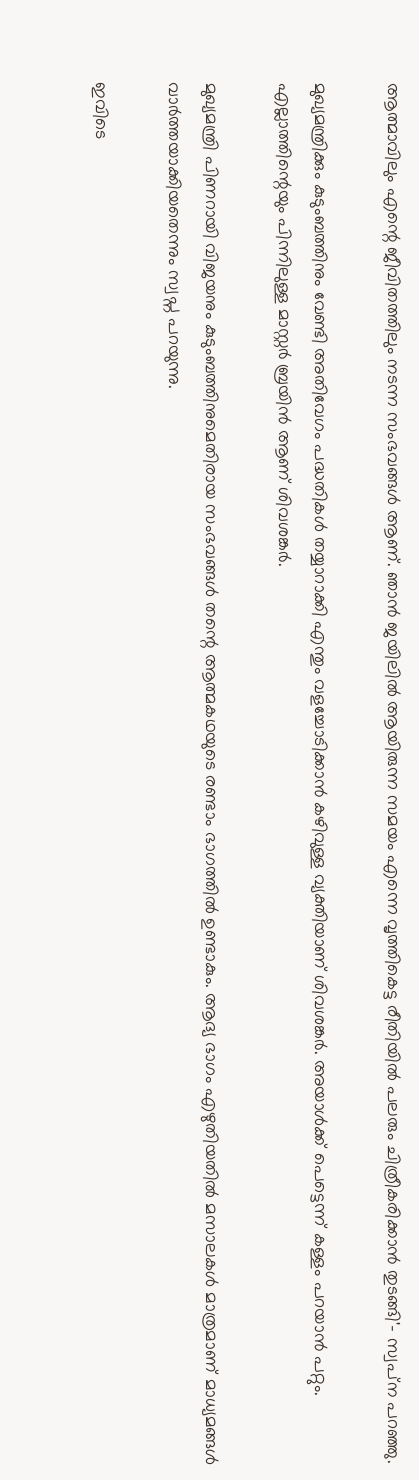ആത്മാവിലും എന്റെ ജീവിതത്തിലും നടന്ന സംഭവങ്ങള്‍ ആണ്. ഞാന്‍ ജയിലില്‍ ആയിരുന്ന സമയം എന്നെ വൃത്തികെട്ട രീതിയില്‍ പലരും ചിത്രീകരിക്കാന്‍ തുടങ്ങി'- സ്വപ്‌ന പറഞ്ഞു.

മുഖ്യമന്ത്രിക്കും കുടുംബത്തിനും വേണ്ടി അതിവേഗം പദ്ധതികള്‍ തയ്യാറാക്കി എന്തും വളച്ചോടിക്കാന്‍ കഴിവുള്ള വ്യക്തിയാണ് ശിവശങ്കര്‍. അയാള്‍ക്ക് പെട്ടെന്ന് കള്ളം പറയാന്‍ പറ്റും. എല്ലാത്തിന്റെയും പിന്നിലുള്ള മാസ്റ്റര്‍ ബ്രയിന്‍ ആണ് ശിവശങ്കര്‍.

മുഖ്യമന്ത്രി പിണറായി വിജയനും കുടുംബത്തിനുമെതിരായ സംഭവങ്ങള്‍ തന്റെ ആത്മകഥയുടെ രണ്ടാം ഭാഗത്തില്‍ ഉണ്ടാകും. ആദ്യ ഭാഗം എഴുതിയതില്‍ മസാലകള്‍ മാത്രമാണ് മാധ്യമങ്ങള്‍ വാര്‍ത്തയാക്കിയതെന്നും സ്വപ്ന പറയുന്നു.

ഇവിടെ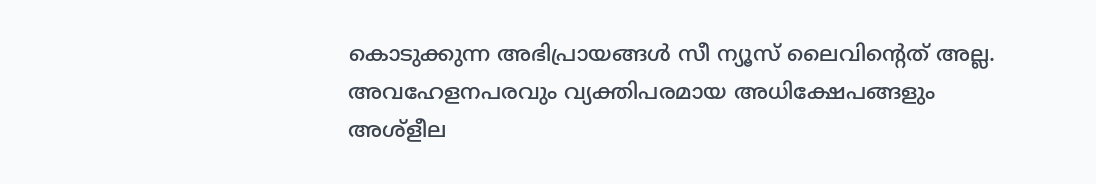കൊടുക്കുന്ന അഭിപ്രായങ്ങള്‍ സീ ന്യൂസ് ലൈവിന്റെത് അല്ല. അവഹേളനപരവും വ്യക്തിപരമായ അധിക്ഷേപങ്ങളും അശ്‌ളീല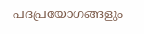പദപ്രയോഗങ്ങളും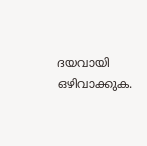ദയവായി ഒഴിവാക്കുക.